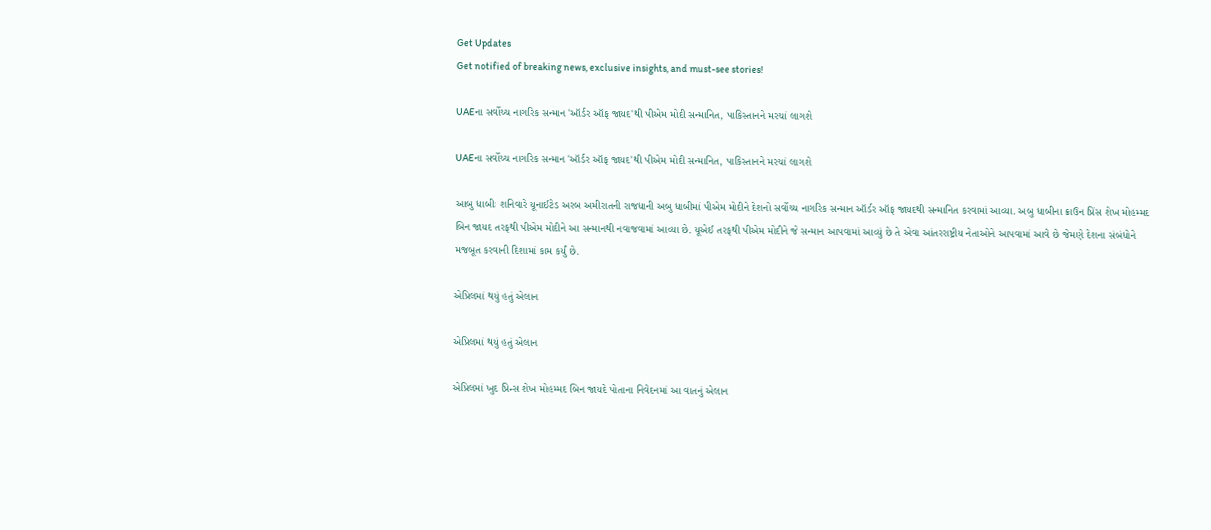Get Updates
Get notified of breaking news, exclusive insights, and must-see stories!

UAEના સર્વોચ્ચ નાગરિક સન્માન 'ઑર્ડર ઑફ જાયદ'થી પીએમ મોદી સન્માનિત, પાકિસ્તાનને મરચાં લાગશે

UAEના સર્વોચ્ચ નાગરિક સન્માન 'ઑર્ડર ઑફ જાયદ'થી પીએમ મોદી સન્માનિત, પાકિસ્તાનને મરચાં લાગશે

આબુ ધાબીઃ શનિવારે યૂનાઈટેડ અરબ અમીરાતની રાજધાની અબુ ધાબીમાં પીએમ મોદીને દેશનો સર્વોચ્ચ નાગરિક સન્માન ઑર્ડર ઑફ જાયદથી સન્માનિત કરવામાં આવ્યા. અબુ ધાબીના ક્રાઉન પ્રિંસ શેખ મોહમ્મદ બિન જાયદ તરફથી પીએમ મોદીને આ સન્માનથી નવાજવામાં આવ્યા છે. યૂએઈ તરફથી પીએમ મોદીને જે સન્માન આપવામાં આવ્યું છે તે એવા આંતરરાષ્ટ્રીય નેતાઓને આપવામાં આવે છે જેમણે દેશના સંબંધોને મજબૂત કરવાની દિશામાં કામ કર્યું છે.

એપ્રિલમાં થયું હતું એલાન

એપ્રિલમાં થયું હતું એલાન

એપ્રિલમાં ખુદ પ્રિન્સ શેખ મોહમ્મદ બિન જાયદે પોતાના નિવેદનમાં આ વાતનું એલાન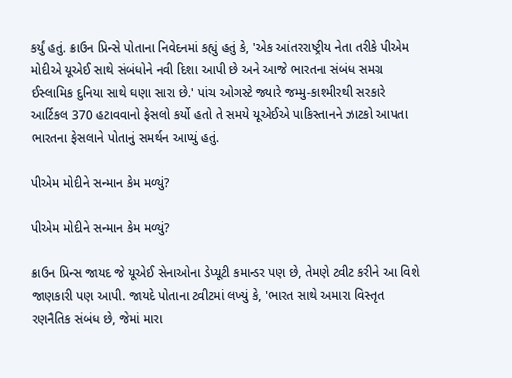કર્યું હતું. ક્રાઉન પ્રિન્સે પોતાના નિવેદનમાં કહ્યું હતું કે, 'એક આંતરરાષ્ટ્રીય નેતા તરીકે પીએમ મોદીએ યૂએઈ સાથે સંબંધોને નવી દિશા આપી છે અને આજે ભારતના સંબંધ સમગ્ર ઈસ્લામિક દુનિયા સાથે ઘણા સારા છે.' પાંચ ઓગસ્ટે જ્યારે જમ્મુ-કાશ્મીરથી સરકારે આર્ટિકલ 370 હટાવવાનો ફેસલો કર્યો હતો તે સમયે યૂએઈએ પાકિસ્તાનને ઝાટકો આપતા ભારતના ફેસલાને પોતાનું સમર્થન આપ્યું હતું.

પીએમ મોદીને સન્માન કેમ મળ્યું?

પીએમ મોદીને સન્માન કેમ મળ્યું?

ક્રાઉન પ્રિન્સ જાયદ જે યૂએઈ સેનાઓના ડેપ્યૂટી કમાન્ડર પણ છે, તેમણે ટ્વીટ કરીને આ વિશે જાણકારી પણ આપી. જાયદે પોતાના ટ્વીટમાં લખ્યું કે, 'ભારત સાથે અમારા વિસ્તૃત રણનૈતિક સંબંધ છે, જેમાં મારા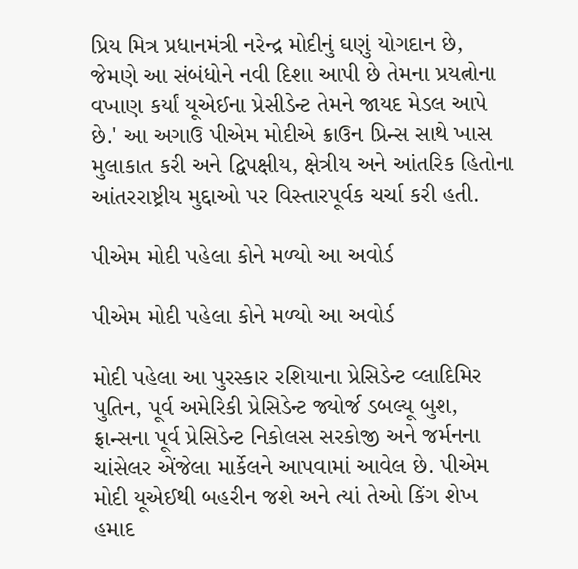પ્રિય મિત્ર પ્રધાનમંત્રી નરેન્દ્ર મોદીનું ઘણું યોગદાન છે, જેમણે આ સંબંધોને નવી દિશા આપી છે તેમના પ્રયત્નોના વખાણ કર્યાં યૂએઈના પ્રેસીડેન્ટ તેમને જાયદ મેડલ આપે છે.' આ અગાઉ પીએમ મોદીએ ક્રાઉન પ્રિન્સ સાથે ખાસ મુલાકાત કરી અને દ્વિપક્ષીય, ક્ષેત્રીય અને આંતરિક હિતોના આંતરરાષ્ટ્રીય મુદ્દાઓ પર વિસ્તારપૂર્વક ચર્ચા કરી હતી.

પીએમ મોદી પહેલા કોને મળ્યો આ અવોર્ડ

પીએમ મોદી પહેલા કોને મળ્યો આ અવોર્ડ

મોદી પહેલા આ પુરસ્કાર રશિયાના પ્રેસિડેન્ટ વ્લાદિમિર પુતિન, પૂર્વ અમેરિકી પ્રેસિડેન્ટ જ્યોર્જ ડબલ્યૂ બુશ, ફ્રાન્સના પૂર્વ પ્રેસિડેન્ટ નિકોલસ સરકોજી અને જર્મનના ચાંસેલર એંજેલા માર્કેલને આપવામાં આવેલ છે. પીએમ મોદી યૂએઈથી બહરીન જશે અને ત્યાં તેઓ કિંગ શેખ હમાદ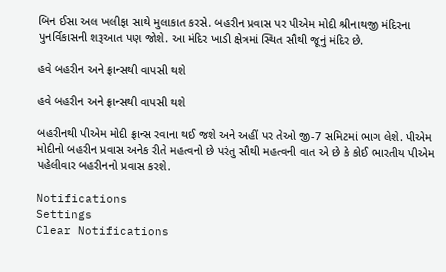બિન ઈસા અલ ખલીફા સાથે મુલાકાત કરસે. બહરીન પ્રવાસ પર પીએમ મોદી શ્રીનાથજી મંદિરના પુનર્વિકાસની શરૂઆત પણ જોશે. આ મંદિર ખાડી ક્ષેત્રમાં સ્થિત સૌથી જૂનું મંદિર છે.

હવે બહરીન અને ફ્રાન્સથી વાપસી થશે

હવે બહરીન અને ફ્રાન્સથી વાપસી થશે

બહરીનથી પીએમ મોદી ફ્રાન્સ રવાના થઈ જશે અને અહીં પર તેઓ જી-7 સમિટમાં ભાગ લેશે. પીએમ મોદીનો બહરીન પ્રવાસ અનેક રીતે મહત્વનો છે પરંતુ સૌથી મહત્વની વાત એ છે કે કોઈ ભારતીય પીએમ પહેલીવાર બહરીનનો પ્રવાસ કરશે.

Notifications
Settings
Clear Notifications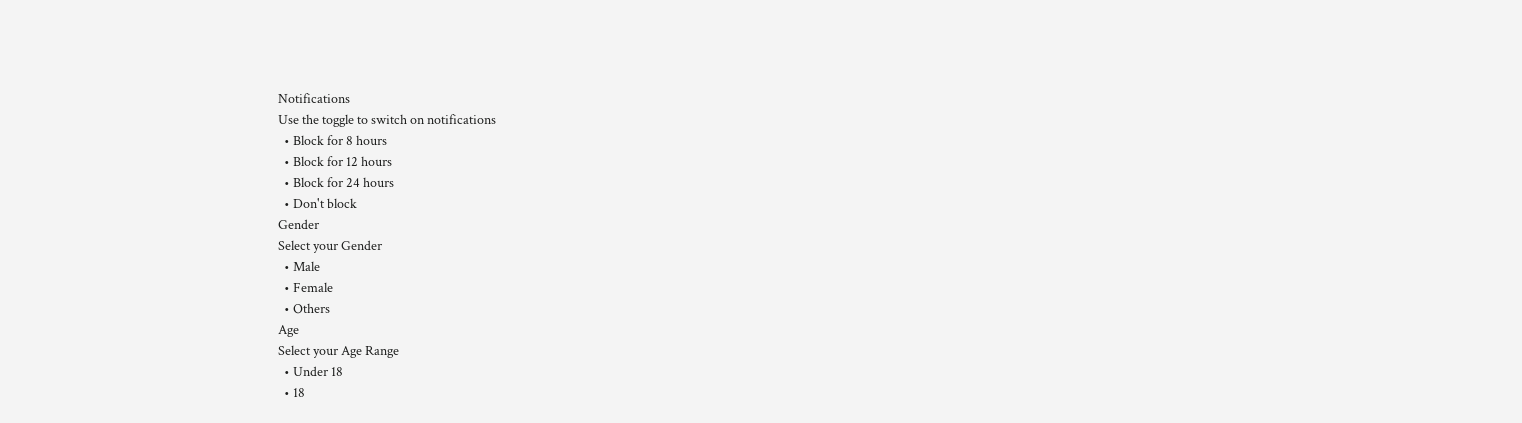Notifications
Use the toggle to switch on notifications
  • Block for 8 hours
  • Block for 12 hours
  • Block for 24 hours
  • Don't block
Gender
Select your Gender
  • Male
  • Female
  • Others
Age
Select your Age Range
  • Under 18
  • 18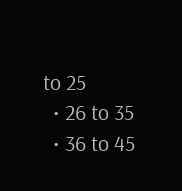to 25
  • 26 to 35
  • 36 to 45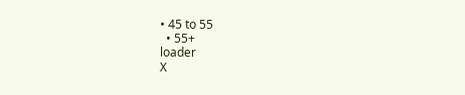• 45 to 55
  • 55+
loader
X